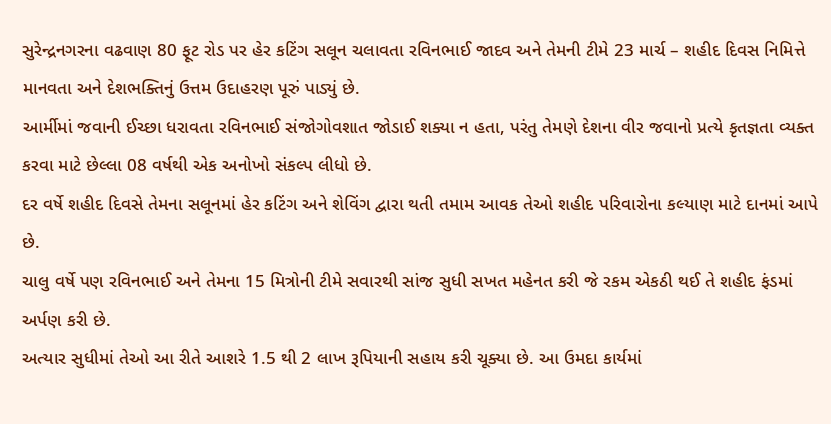સુરેન્દ્રનગરના વઢવાણ 80 ફૂટ રોડ પર હેર કટિંગ સલૂન ચલાવતા રવિનભાઈ જાદવ અને તેમની ટીમે 23 માર્ચ – શહીદ દિવસ નિમિત્તે માનવતા અને દેશભક્તિનું ઉત્તમ ઉદાહરણ પૂરું પાડ્યું છે.
આર્મીમાં જવાની ઈચ્છા ધરાવતા રવિનભાઈ સંજોગોવશાત જોડાઈ શક્યા ન હતા, પરંતુ તેમણે દેશના વીર જવાનો પ્રત્યે કૃતજ્ઞતા વ્યક્ત કરવા માટે છેલ્લા 08 વર્ષથી એક અનોખો સંકલ્પ લીધો છે.
દર વર્ષે શહીદ દિવસે તેમના સલૂનમાં હેર કટિંગ અને શેવિંગ દ્વારા થતી તમામ આવક તેઓ શહીદ પરિવારોના કલ્યાણ માટે દાનમાં આપે છે.
ચાલુ વર્ષે પણ રવિનભાઈ અને તેમના 15 મિત્રોની ટીમે સવારથી સાંજ સુધી સખત મહેનત કરી જે રકમ એકઠી થઈ તે શહીદ ફંડમાં અર્પણ કરી છે.
અત્યાર સુધીમાં તેઓ આ રીતે આશરે 1.5 થી 2 લાખ રૂપિયાની સહાય કરી ચૂક્યા છે. આ ઉમદા કાર્યમાં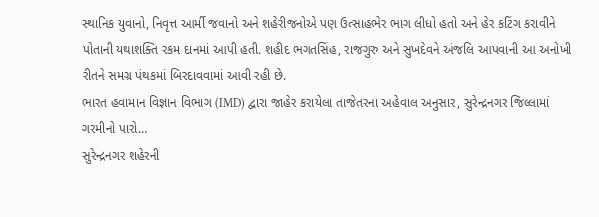સ્થાનિક યુવાનો, નિવૃત્ત આર્મી જવાનો અને શહેરીજનોએ પણ ઉત્સાહભેર ભાગ લીધો હતો અને હેર કટિંગ કરાવીને પોતાની યથાશક્તિ રકમ દાનમાં આપી હતી. શહીદ ભગતસિંહ, રાજગુરુ અને સુખદેવને અંજલિ આપવાની આ અનોખી રીતને સમગ્ર પંથકમાં બિરદાવવામાં આવી રહી છે.
ભારત હવામાન વિજ્ઞાન વિભાગ (IMD) દ્વારા જાહેર કરાયેલા તાજેતરના અહેવાલ અનુસાર, સુરેન્દ્રનગર જિલ્લામાં ગરમીનો પારો…
સુરેન્દ્રનગર શહેરની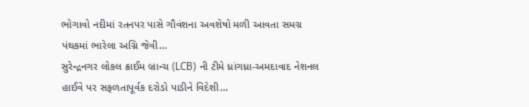ભોગાવો નદીમાં રતનપર પાસે ગૌવંશના અવશેષો મળી આવતા સમગ્ર પંથકમાં ભારેલા અગ્નિ જેવી…
સુરેન્દ્રનગર લોકલ ક્રાઈમ બ્રાન્ચ (LCB) ની ટીમે ધ્રાંગધ્રા-અમદાવાદ નેશનલ હાઈવે પર સફળતાપૂર્વક દરોડો પાડીને વિદેશી…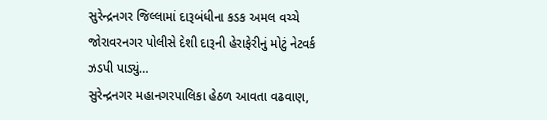સુરેન્દ્રનગર જિલ્લામાં દારૂબંધીના કડક અમલ વચ્ચે જોરાવરનગર પોલીસે દેશી દારૂની હેરાફેરીનું મોટું નેટવર્ક ઝડપી પાડ્યું…
સુરેન્દ્રનગર મહાનગરપાલિકા હેઠળ આવતા વઢવાણ,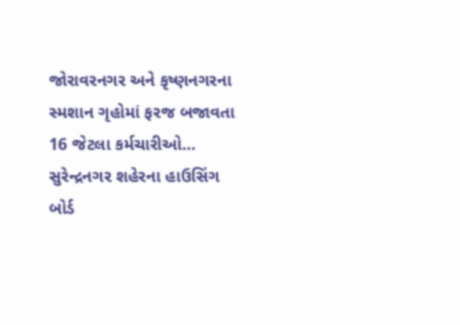જોરાવરનગર અને કૃષ્ણનગરના સ્મશાન ગૃહોમાં ફરજ બજાવતા 16 જેટલા કર્મચારીઓ…
સુરેન્દ્રનગર શહેરના હાઉસિંગ બોર્ડ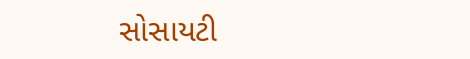સોસાયટી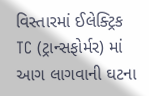વિસ્તારમાં ઈલેક્ટ્રિક TC (ટ્રાન્સફોર્મર) માં આગ લાગવાની ઘટના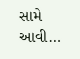સામે આવી…